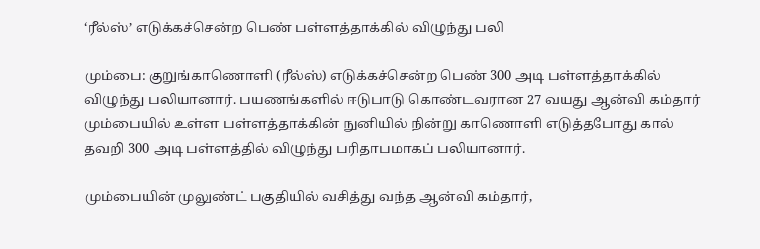‘ரீல்ஸ்’ எடுக்கச்சென்ற பெண் பள்ளத்தாக்கில் விழுந்து பலி

மும்பை: குறுங்காணொளி (ரீல்ஸ்) எடுக்கச்சென்ற பெண் 300 அடி பள்ளத்தாக்கில் விழுந்து பலியானார். பயணங்களில் ஈடுபாடு கொண்டவரான 27 வயது ஆன்வி கம்தார் மும்பையில் உள்ள பள்ளத்தாக்கின் நுனியில் நின்று காணொளி எடுத்தபோது கால் தவறி 300 அடி பள்ளத்தில் விழுந்து பரிதாபமாகப் பலியானார்.

மும்பையின் முலுண்ட் பகுதியில் வசித்து வந்த ஆன்வி கம்தார்,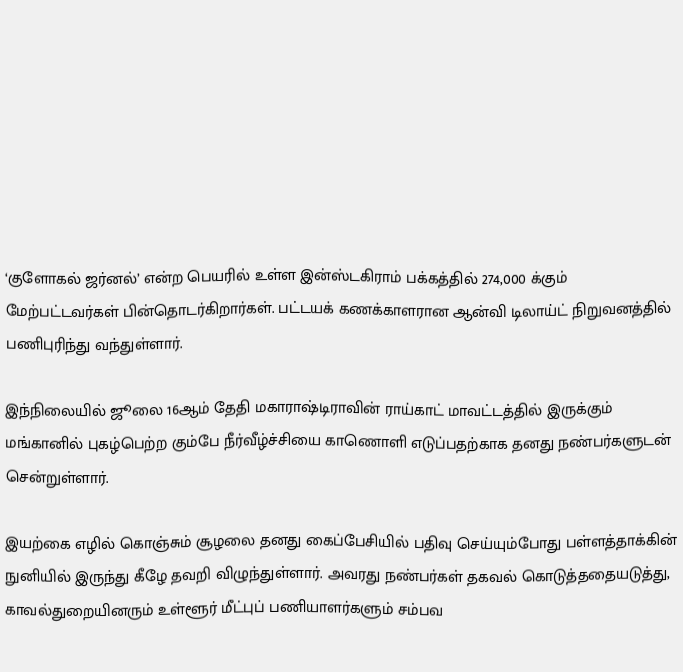‘குளோகல் ஜர்னல்’ என்ற பெயரில் உள்ள இன்ஸ்டகிராம் பக்கத்தில் 274,000 க்கும் மேற்பட்டவர்கள் பின்தொடர்கிறார்கள். பட்டயக் கணக்காளரான ஆன்வி டிலாய்ட் நிறுவனத்தில் பணிபுரிந்து வந்துள்ளார்.

இந்நிலையில் ஜூலை 16ஆம் தேதி மகாராஷ்டிராவின் ராய்காட் மாவட்டத்தில் இருக்கும் மங்கானில் புகழ்பெற்ற கும்பே நீர்வீழ்ச்சியை காணொளி எடுப்பதற்காக தனது நண்பர்களுடன் சென்றுள்ளார்.

இயற்கை எழில் கொஞ்சும் சூழலை தனது கைப்பேசியில் பதிவு செய்யும்போது பள்ளத்தாக்கின் நுனியில் இருந்து கீழே தவறி விழுந்துள்ளார். அவரது நண்பர்கள் தகவல் கொடுத்ததையடுத்து, காவல்துறையினரும் உள்ளூர் மீட்புப் பணியாளர்களும் சம்பவ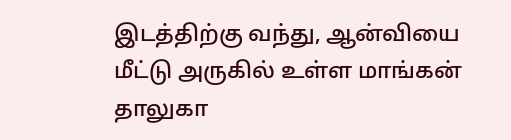இடத்திற்கு வந்து, ஆன்வியை மீட்டு அருகில் உள்ள மாங்கன் தாலுகா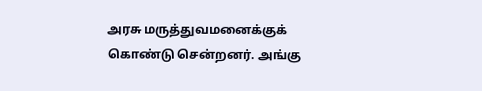அரசு மருத்துவமனைக்குக் கொண்டு சென்றனர். அங்கு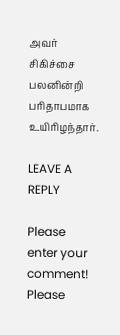அவர் சிகிச்சை பலனின்றி பரிதாபமாக உயிரிழந்தார்.

LEAVE A REPLY

Please enter your comment!
Please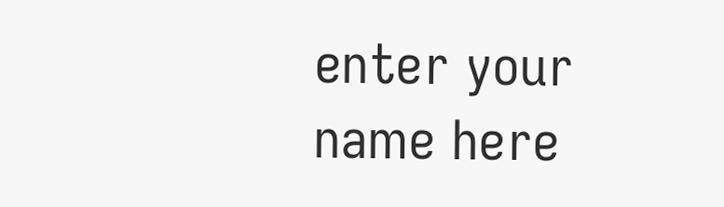enter your name here